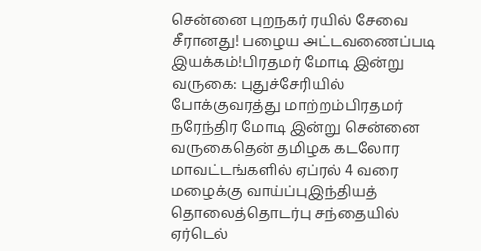சென்னை புறநகர் ரயில் சேவை சீரானது! பழைய அட்டவணைப்படி இயக்கம்!பிரதமர் மோடி இன்று வருகை: புதுச்சேரியில் போக்குவரத்து மாற்றம்பிரதமர் நரேந்திர மோடி இன்று சென்னை வருகைதென் தமிழக கடலோர மாவட்டங்களில் ஏப்ரல் 4 வரை மழைக்கு வாய்ப்புஇந்தியத் தொலைத்தொடர்பு சந்தையில் ஏர்டெல்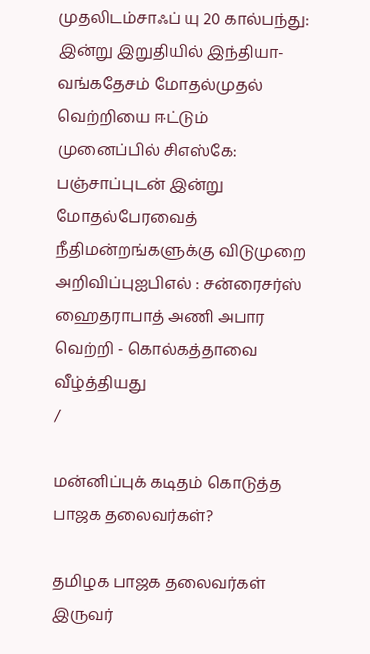முதலிடம்சாஃப் யு 20 கால்பந்து: இன்று இறுதியில் இந்தியா-வங்கதேசம் மோதல்முதல் வெற்றியை ஈட்டும் முனைப்பில் சிஎஸ்கே: பஞ்சாப்புடன் இன்று மோதல்பேரவைத் நீதிமன்றங்களுக்கு விடுமுறை அறிவிப்புஐபிஎல் : சன்ரைசர்ஸ் ஹைதராபாத் அணி அபார வெற்றி - கொல்கத்தாவை வீழ்த்தியது
/

மன்னிப்புக் கடிதம் கொடுத்த பாஜக தலைவர்கள்?

தமிழக பாஜக தலைவர்கள்  இருவர்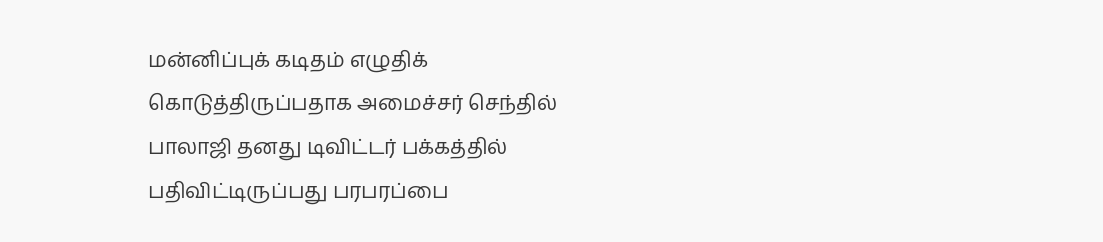மன்னிப்புக் கடிதம் எழுதிக் கொடுத்திருப்பதாக அமைச்சர் செந்தில் பாலாஜி தனது டிவிட்டர் பக்கத்தில் பதிவிட்டிருப்பது பரபரப்பை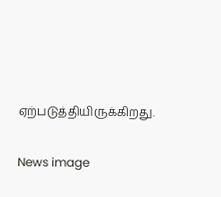ஏற்படுத்தியிருக்கிறது.

News image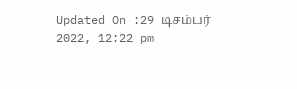Updated On :29 டிசம்பர் 2022, 12:22 pm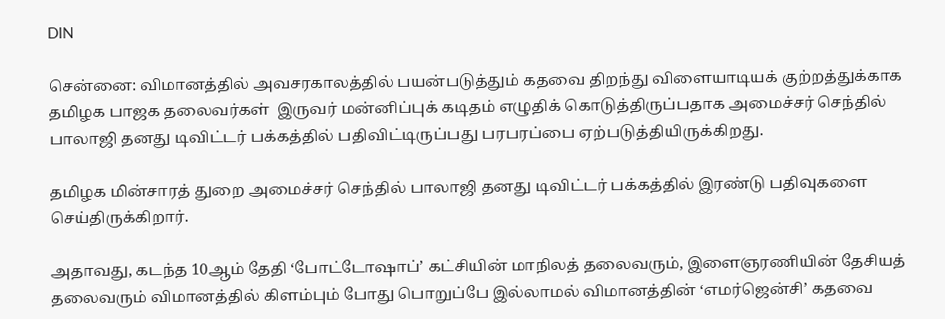DIN

சென்னை: விமானத்தில் அவசரகாலத்தில் பயன்படுத்தும் கதவை திறந்து விளையாடியக் குற்றத்துக்காக தமிழக பாஜக தலைவர்கள்  இருவர் மன்னிப்புக் கடிதம் எழுதிக் கொடுத்திருப்பதாக அமைச்சர் செந்தில் பாலாஜி தனது டிவிட்டர் பக்கத்தில் பதிவிட்டிருப்பது பரபரப்பை ஏற்படுத்தியிருக்கிறது.

தமிழக மின்சாரத் துறை அமைச்சர் செந்தில் பாலாஜி தனது டிவிட்டர் பக்கத்தில் இரண்டு பதிவுகளை செய்திருக்கிறார்.

அதாவது, கடந்த 10ஆம் தேதி ‘போட்டோஷாப்’ கட்சியின் மாநிலத் தலைவரும், இளைஞரணியின் தேசியத் தலைவரும் விமானத்தில் கிளம்பும் போது பொறுப்பே இல்லாமல் விமானத்தின் ‘எமர்ஜென்சி’ கதவை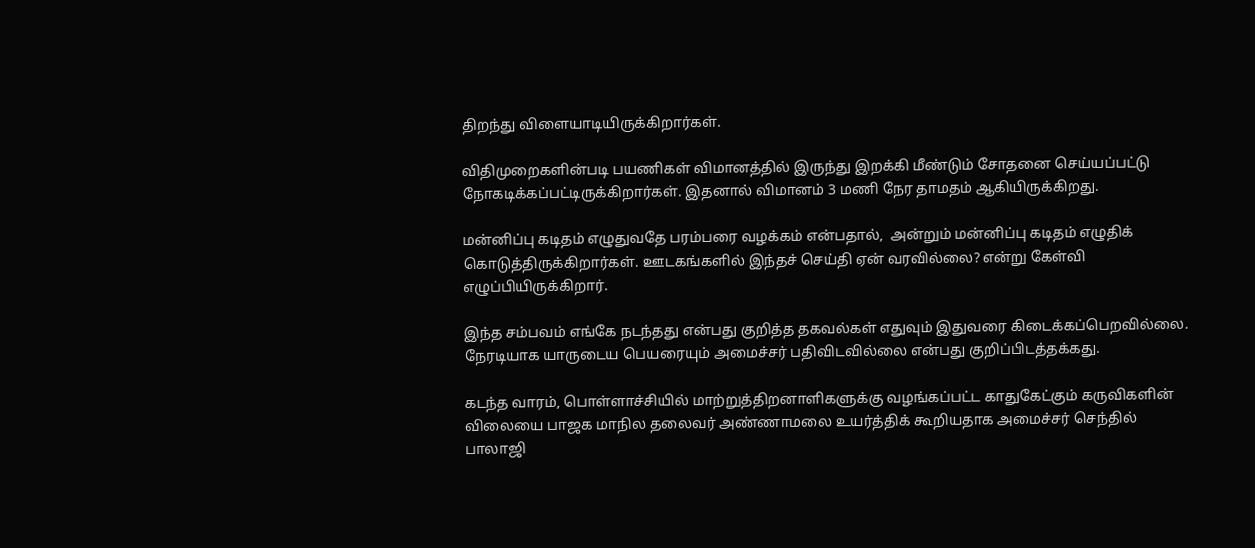திறந்து விளையாடியிருக்கிறார்கள்.

விதிமுறைகளின்படி பயணிகள் விமானத்தில் இருந்து இறக்கி மீண்டும் சோதனை செய்யப்பட்டு நோகடிக்கப்பட்டிருக்கிறார்கள். இதனால் விமானம் 3 மணி நேர தாமதம் ஆகியிருக்கிறது.

மன்னிப்பு கடிதம் எழுதுவதே பரம்பரை வழக்கம் என்பதால்,  அன்றும் மன்னிப்பு கடிதம் எழுதிக் கொடுத்திருக்கிறார்கள். ஊடகங்களில் இந்தச் செய்தி ஏன் வரவில்லை? என்று கேள்வி எழுப்பியிருக்கிறார்.

இந்த சம்பவம் எங்கே நடந்தது என்பது குறித்த தகவல்கள் எதுவும் இதுவரை கிடைக்கப்பெறவில்லை. நேரடியாக யாருடைய பெயரையும் அமைச்சர் பதிவிடவில்லை என்பது குறிப்பிடத்தக்கது.

கடந்த வாரம், பொள்ளாச்சியில் மாற்றுத்திறனாளிகளுக்கு வழங்கப்பட்ட காதுகேட்கும் கருவிகளின் விலையை பாஜக மாநில தலைவர் அண்ணாமலை உயர்த்திக் கூறியதாக அமைச்சர் செந்தில் பாலாஜி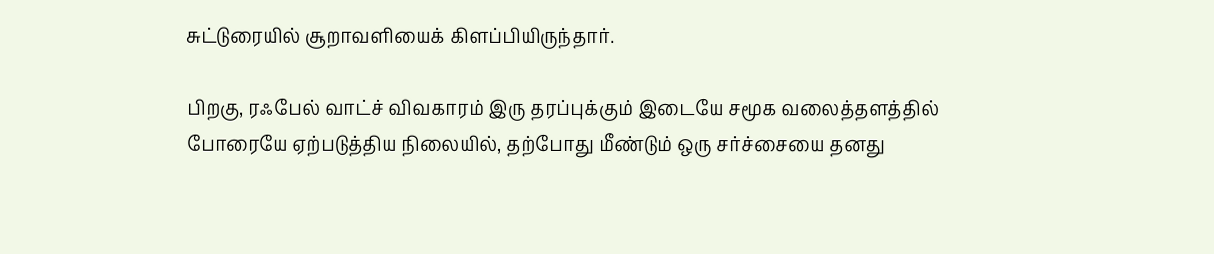சுட்டுரையில் சூறாவளியைக் கிளப்பியிருந்தார்.

பிறகு, ரஃபேல் வாட்ச் விவகாரம் இரு தரப்புக்கும் இடையே சமூக வலைத்தளத்தில் போரையே ஏற்படுத்திய நிலையில், தற்போது மீண்டும் ஒரு சர்ச்சையை தனது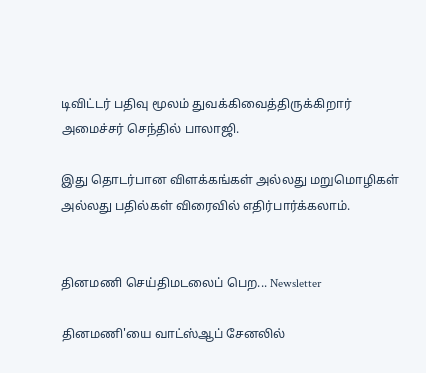டிவிட்டர் பதிவு மூலம் துவக்கிவைத்திருக்கிறார் அமைச்சர் செந்தில் பாலாஜி.

இது தொடர்பான விளக்கங்கள் அல்லது மறுமொழிகள் அல்லது பதில்கள் விரைவில் எதிர்பார்க்கலாம்.


தினமணி செய்திமடலைப் பெற... Newsletter

தினமணி'யை வாட்ஸ்ஆப் சேனலில்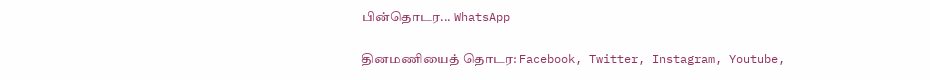பின்தொடர... WhatsApp

தினமணியைத் தொடர: Facebook, Twitter, Instagram, Youtube,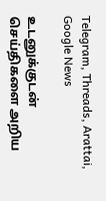Telegram, Threads, Arattai, Google News

உடனுக்குடன் செய்திகளை அறிய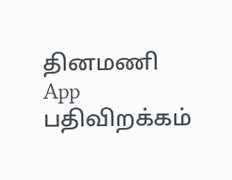தினமணி App பதிவிறக்கம்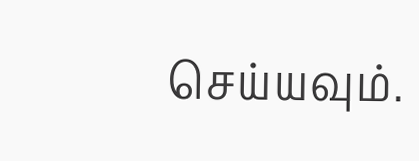செய்யவும்.